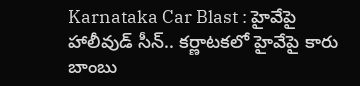Karnataka Car Blast : హైవేపై హాలీవుడ్ సీన్.. కర్ణాటకలో హైవేపై కారు బాంబు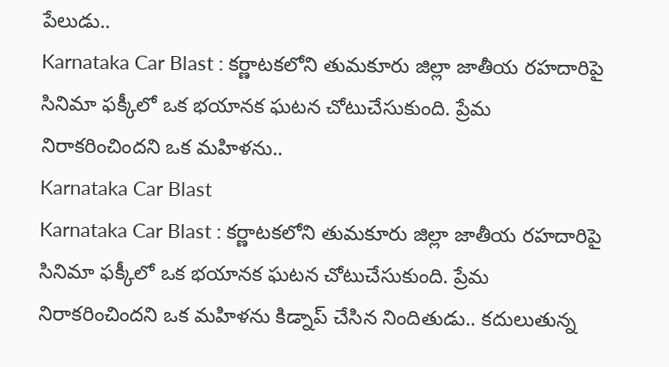పేలుడు..
Karnataka Car Blast : కర్ణాటకలోని తుమకూరు జిల్లా జాతీయ రహదారిపై సినిమా ఫక్కీలో ఒక భయానక ఘటన చోటుచేసుకుంది. ప్రేమ నిరాకరించిందని ఒక మహిళను..
Karnataka Car Blast
Karnataka Car Blast : కర్ణాటకలోని తుమకూరు జిల్లా జాతీయ రహదారిపై సినిమా ఫక్కీలో ఒక భయానక ఘటన చోటుచేసుకుంది. ప్రేమ నిరాకరించిందని ఒక మహిళను కిడ్నాప్ చేసిన నిందితుడు.. కదులుతున్న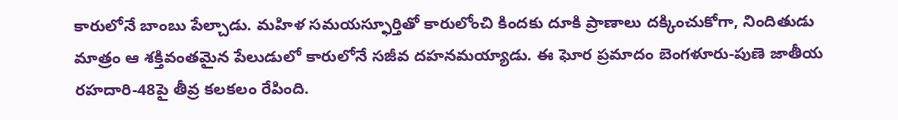కారులోనే బాంబు పేల్చాడు. మహిళ సమయస్ఫూర్తితో కారులోంచి కిందకు దూకి ప్రాణాలు దక్కించుకోగా, నిందితుడు మాత్రం ఆ శక్తివంతమైన పేలుడులో కారులోనే సజీవ దహనమయ్యాడు. ఈ ఘోర ప్రమాదం బెంగళూరు-పుణె జాతీయ రహదారి-48పై తీవ్ర కలకలం రేపింది.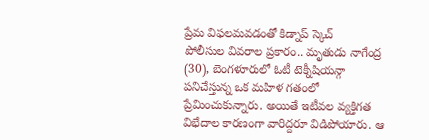ప్రేమ విఫలమవడంతో కిడ్నాప్ స్కెచ్
పోలీసుల వివరాల ప్రకారం.. మృతుడు నాగేంద్ర (30), బెంగళూరులో ఓటీ టెక్నీషియన్గా పనిచేస్తున్న ఒక మహిళ గతంలో ప్రేమించుకున్నారు. అయితే ఇటీవల వ్యక్తిగత విభేదాల కారణంగా వారిద్దరూ విడిపోయారు. ఆ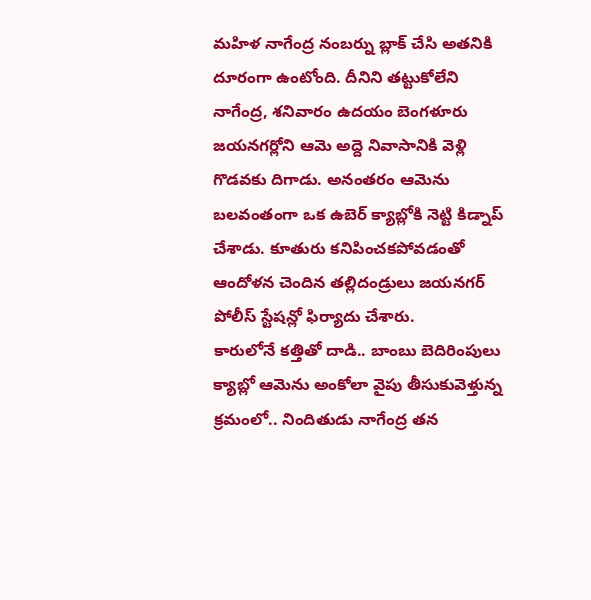మహిళ నాగేంద్ర నంబర్ను బ్లాక్ చేసి అతనికి దూరంగా ఉంటోంది. దీనిని తట్టుకోలేని నాగేంద్ర, శనివారం ఉదయం బెంగళూరు జయనగర్లోని ఆమె అద్దె నివాసానికి వెళ్లి గొడవకు దిగాడు. అనంతరం ఆమెను బలవంతంగా ఒక ఉబెర్ క్యాబ్లోకి నెట్టి కిడ్నాప్ చేశాడు. కూతురు కనిపించకపోవడంతో ఆందోళన చెందిన తల్లిదండ్రులు జయనగర్ పోలీస్ స్టేషన్లో ఫిర్యాదు చేశారు.
కారులోనే కత్తితో దాడి.. బాంబు బెదిరింపులు
క్యాబ్లో ఆమెను అంకోలా వైపు తీసుకువెళ్తున్న క్రమంలో.. నిందితుడు నాగేంద్ర తన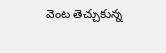వెంట తెచ్చుకున్న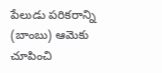పేలుడు పరికరాన్ని (బాంబు) ఆమెకు చూపించి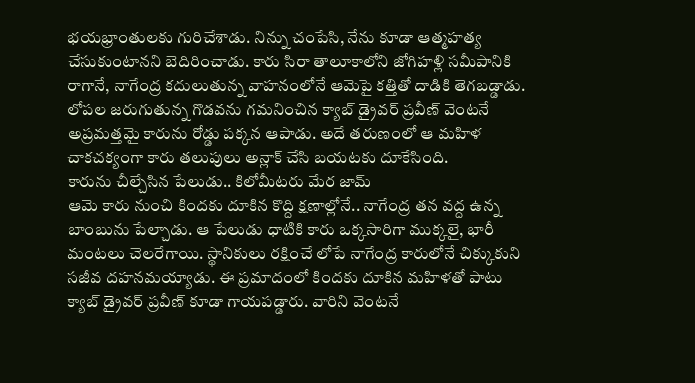భయభ్రాంతులకు గురిచేశాడు. నిన్ను చంపేసి, నేను కూడా ఆత్మహత్య చేసుకుంటానని బెదిరించాడు. కారు సిరా తాలూకాలోని జోగిహళ్లి సమీపానికి రాగానే, నాగేంద్ర కదులుతున్న వాహనంలోనే ఆమెపై కత్తితో దాడికి తెగబడ్డాడు. లోపల జరుగుతున్న గొడవను గమనించిన క్యాబ్ డ్రైవర్ ప్రవీణ్ వెంటనే అప్రమత్తమై కారును రోడ్డు పక్కన ఆపాడు. అదే తరుణంలో ఆ మహిళ చాకచక్యంగా కారు తలుపులు అన్లాక్ చేసి బయటకు దూకేసింది.
కారును చీల్చేసిన పేలుడు.. కిలోమీటరు మేర జామ్
ఆమె కారు నుంచి కిందకు దూకిన కొద్ది క్షణాల్లోనే.. నాగేంద్ర తన వద్ద ఉన్న బాంబును పేల్చాడు. ఆ పేలుడు ధాటికి కారు ఒక్కసారిగా ముక్కలై, భారీ మంటలు చెలరేగాయి. స్థానికులు రక్షించే లోపే నాగేంద్ర కారులోనే చిక్కుకుని సజీవ దహనమయ్యాడు. ఈ ప్రమాదంలో కిందకు దూకిన మహిళతో పాటు క్యాబ్ డ్రైవర్ ప్రవీణ్ కూడా గాయపడ్డారు. వారిని వెంటనే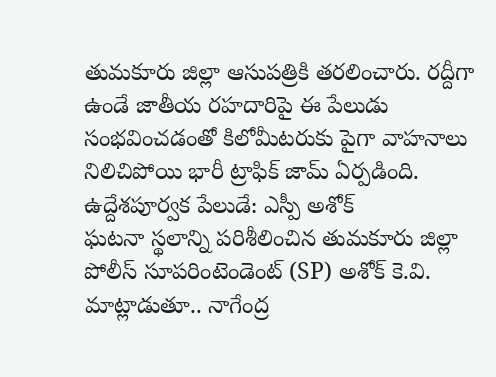తుమకూరు జిల్లా ఆసుపత్రికి తరలించారు. రద్దీగా ఉండే జాతీయ రహదారిపై ఈ పేలుడు సంభవించడంతో కిలోమీటరుకు పైగా వాహనాలు నిలిచిపోయి భారీ ట్రాఫిక్ జామ్ ఏర్పడింది.
ఉద్దేశపూర్వక పేలుడే: ఎస్పీ అశోక్
ఘటనా స్థలాన్ని పరిశీలించిన తుమకూరు జిల్లా పోలీస్ సూపరింటెండెంట్ (SP) అశోక్ కె.వి. మాట్లాడుతూ.. నాగేంద్ర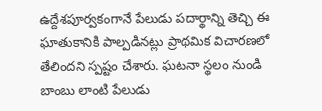ఉద్దేశపూర్వకంగానే పేలుడు పదార్థాన్ని తెచ్చి ఈ ఘాతుకానికి పాల్పడినట్లు ప్రాథమిక విచారణలో తేలిందని స్పష్టం చేశారు. ఘటనా స్థలం నుండి బాంబు లాంటి పేలుడు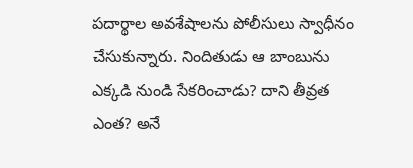పదార్థాల అవశేషాలను పోలీసులు స్వాధీనం చేసుకున్నారు. నిందితుడు ఆ బాంబును ఎక్కడి నుండి సేకరించాడు? దాని తీవ్రత ఎంత? అనే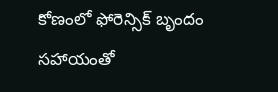కోణంలో ఫోరెన్సిక్ బృందం సహాయంతో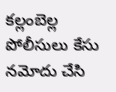కల్లంబెల్ల పోలీసులు కేసు నమోదు చేసి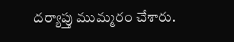దర్యాప్తు ముమ్మరం చేశారు.